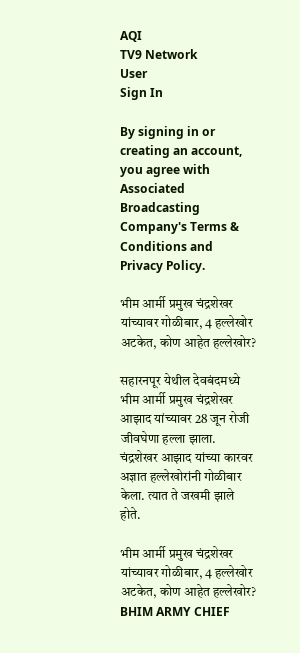AQI
TV9 Network
User
Sign In

By signing in or creating an account, you agree with Associated Broadcasting Company's Terms & Conditions and Privacy Policy.

भीम आर्मी प्रमुख चंद्रशेखर यांच्यावर गोळीबार, 4 हल्लेखोर अटकेत, कोण आहेत हल्लेखोर?

सहारनपूर येथील देवबंदमध्ये भीम आर्मी प्रमुख चंद्रशेखर आझाद यांच्यावर 28 जून रोजी जीवघेणा हल्ला झाला. चंद्रशेखर आझाद यांच्या कारवर अज्ञात हल्लेखोरांनी गोळीबार केला. त्यात ते जखमी झाले होते.

भीम आर्मी प्रमुख चंद्रशेखर यांच्यावर गोळीबार, 4 हल्लेखोर अटकेत, कोण आहेत हल्लेखोर?
BHIM ARMY CHIEF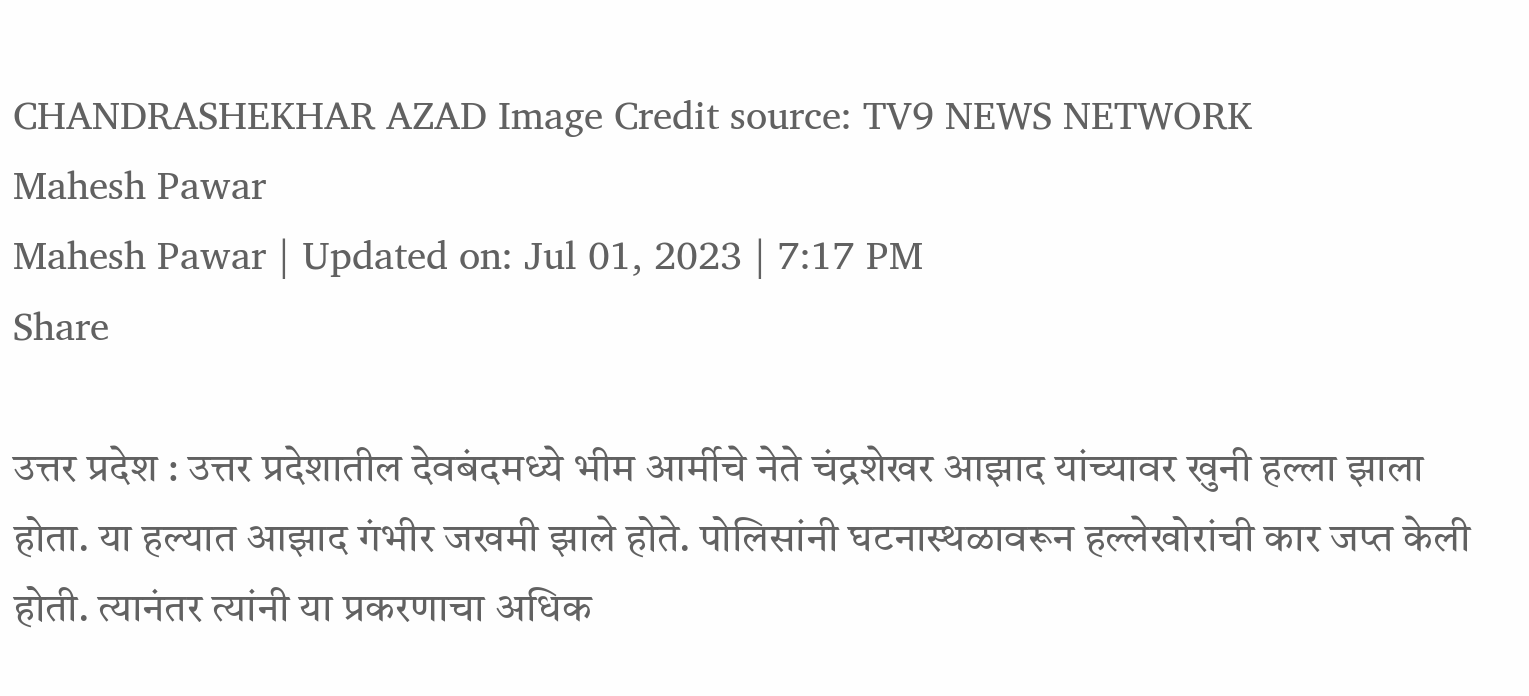CHANDRASHEKHAR AZAD Image Credit source: TV9 NEWS NETWORK
Mahesh Pawar
Mahesh Pawar | Updated on: Jul 01, 2023 | 7:17 PM
Share

उत्तर प्रदेश : उत्तर प्रदेशातील देवबंदमध्ये भीम आर्मीचे नेते चंद्रशेखर आझाद यांच्यावर खुनी हल्ला झाला होता. या हल्यात आझाद गंभीर जखमी झाले होते. पोलिसांनी घटनास्थळावरून हल्लेखोरांची कार जप्त केली होती. त्यानंतर त्यांनी या प्रकरणाचा अधिक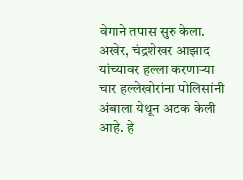वेगाने तपास सुरु केला. अखेर, चंद्रशेखर आझाद यांच्यावर हल्ला करणाऱ्या चार हल्लेखोरांना पोलिसांनी अंबाला येथून अटक केली आहे. हे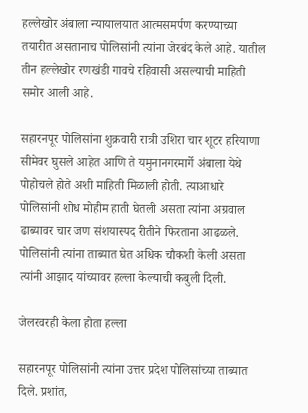हल्लेखोर अंबाला न्यायालयात आत्मसमर्पण करण्याच्या तयारीत असतानाच पोलिसांनी त्यांना जेरबंद केले आहे. यातील तीन हल्लेखोर रणखंडी गावचे रहिवासी असल्याची माहिती समोर आली आहे.

सहारनपूर पोलिसांना शुक्रवारी रात्री उशिरा चार शूटर हरियाणा सीमेवर घुसले आहेत आणि ते यमुनानगरमार्गे अंबाला येथे पोहोचले होते अशी माहिती मिळाली होती. त्याआधारे पोलिसांनी शोध मोहीम हाती घेतली असता त्यांना अग्रवाल ढाब्यावर चार जण संशयास्पद रीतीने फिरताना आढळले. पोलिसांनी त्यांना ताब्यात घेत अधिक चौकशी केली असता त्यांनी आझाद यांच्यावर हल्ला केल्याची कबुली दिली.

जेलरवरही केला होता हल्ला

सहारनपूर पोलिसांनी त्यांना उत्तर प्रदेश पोलिसांच्या ताब्यात दिले. प्रशांत,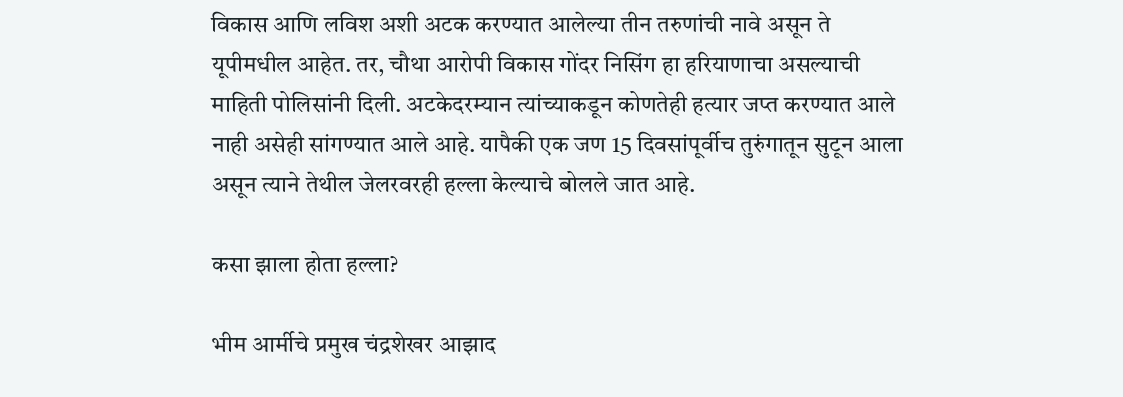विकास आणि लविश अशी अटक करण्यात आलेल्या तीन तरुणांची नावे असून ते यूपीमधील आहेत. तर, चौथा आरोपी विकास गोंदर निसिंग हा हरियाणाचा असल्याची माहिती पोलिसांनी दिली. अटकेदरम्यान त्यांच्याकडून कोणतेही हत्यार जप्त करण्यात आले नाही असेही सांगण्यात आले आहे. यापैकी एक जण 15 दिवसांपूर्वीच तुरुंगातून सुटून आला असून त्याने तेथील जेलरवरही हल्ला केल्याचे बोलले जात आहे.

कसा झाला होता हल्ला?

भीम आर्मीचे प्रमुख चंद्रशेखर आझाद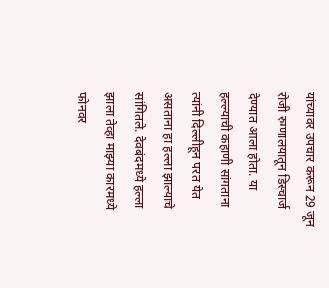यांच्यावर उपचार करून 29 जून रोजी रुग्णालयातून डिस्चार्ज देण्यात आला होता. या हल्ल्याची कहाणी सांगताना त्यांनी दिल्लीहून परत येत असताना हा हल्ला झाल्याचे सांगितले. देवबंदमध्ये हल्ला झाला तेव्हा माझ्या कारमध्ये फोनवर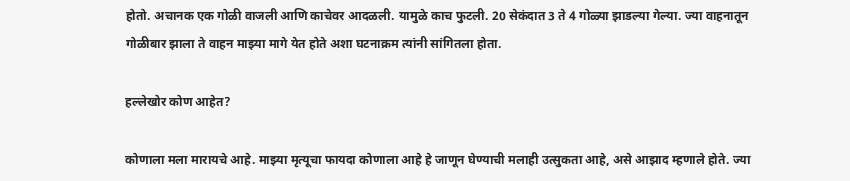होतो. अचानक एक गोळी वाजली आणि काचेवर आदळली. यामुळे काच फुटली. 20 सेकंदात 3 ते 4 गोळ्या झाडल्या गेल्या. ज्या वाहनातून गोळीबार झाला ते वाहन माझ्या मागे येत होते अशा घटनाक्रम त्यांनी सांगितला होता.

हल्लेखोर कोण आहेत?

कोणाला मला मारायचे आहे. माझ्या मृत्यूचा फायदा कोणाला आहे हे जाणून घेण्याची मलाही उत्सुकता आहे, असे आझाद म्हणाले होते. ज्या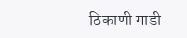ठिकाणी गाडी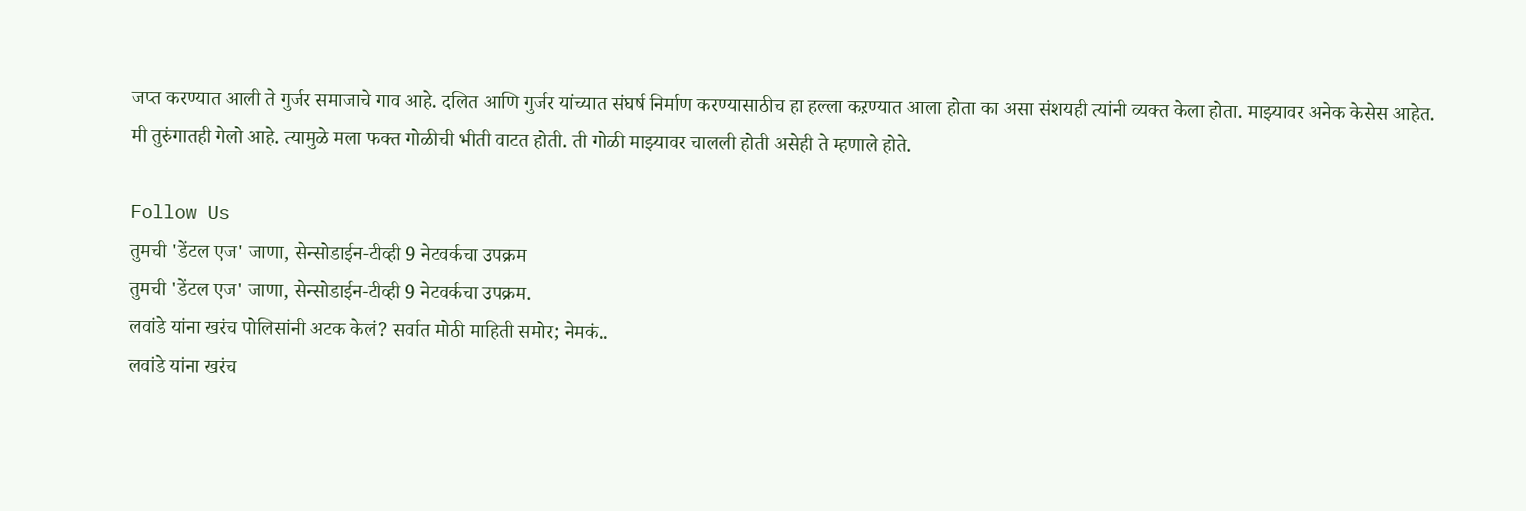जप्त करण्यात आली ते गुर्जर समाजाचे गाव आहे. दलित आणि गुर्जर यांच्यात संघर्ष निर्माण करण्यासाठीच हा हल्ला कऱण्यात आला होता का असा संशयही त्यांनी व्यक्त केला होता. माझ्यावर अनेक केसेस आहेत. मी तुरुंगातही गेलो आहे. त्यामुळे मला फक्त गोळीची भीती वाटत होती. ती गोळी माझ्यावर चालली होती असेही ते म्हणाले होते.

Follow Us
तुमची 'डेंटल एज' जाणा, सेन्सोडाईन-टीव्ही 9 नेटवर्कचा उपक्रम
तुमची 'डेंटल एज' जाणा, सेन्सोडाईन-टीव्ही 9 नेटवर्कचा उपक्रम.
लवांडे यांना खरंच पोलिसांनी अटक केलं? सर्वात मोठी माहिती समोर; नेमकं..
लवांडे यांना खरंच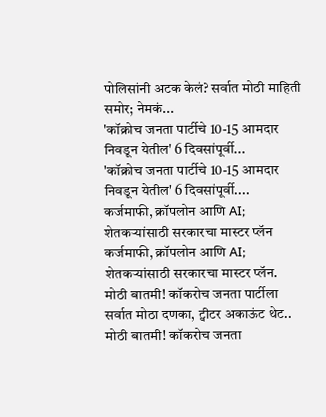पोलिसांनी अटक केलं? सर्वात मोठी माहिती समोर; नेमकं...
'कॉक्रोच जनता पार्टीचे 10-15 आमदार निवडून येतील' 6 दिवसांपूर्वी...
'कॉक्रोच जनता पार्टीचे 10-15 आमदार निवडून येतील' 6 दिवसांपूर्वी....
कर्जमाफी, क्रॉपलोन आणि AI; शेतकऱ्यांसाठी सरकारचा मास्टर प्लॅन
कर्जमाफी, क्रॉपलोन आणि AI; शेतकऱ्यांसाठी सरकारचा मास्टर प्लॅन.
मोठी बातमी! कॉकरोच जनता पार्टीला सर्वात मोठा दणका, ट्वीटर अकाऊंट थेट..
मोठी बातमी! कॉकरोच जनता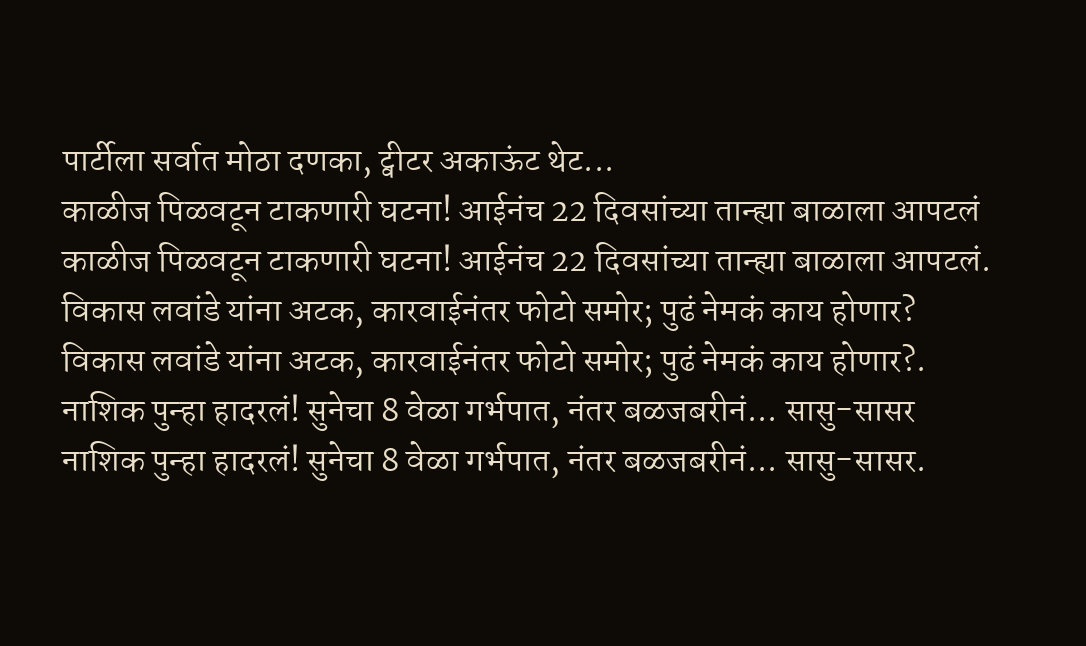पार्टीला सर्वात मोठा दणका, ट्वीटर अकाऊंट थेट...
काळीज पिळवटून टाकणारी घटना! आईनंच 22 दिवसांच्या तान्ह्या बाळाला आपटलं
काळीज पिळवटून टाकणारी घटना! आईनंच 22 दिवसांच्या तान्ह्या बाळाला आपटलं.
विकास लवांडे यांना अटक, कारवाईनंतर फोटो समोर; पुढं नेमकं काय होणार?
विकास लवांडे यांना अटक, कारवाईनंतर फोटो समोर; पुढं नेमकं काय होणार?.
नाशिक पुन्हा हादरलं! सुनेचा 8 वेळा गर्भपात, नंतर बळजबरीनं... सासु-सासर
नाशिक पुन्हा हादरलं! सुनेचा 8 वेळा गर्भपात, नंतर बळजबरीनं... सासु-सासर.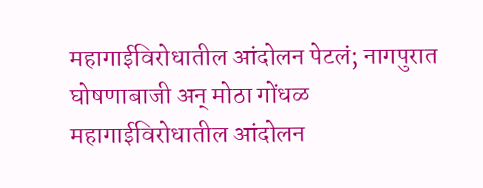महागाईविरोधातील आंदोलन पेटलं; नागपुरात घोषणाबाजी अन् मोठा गोंधळ
महागाईविरोधातील आंदोलन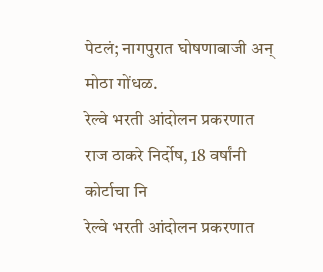पेटलं; नागपुरात घोषणाबाजी अन् मोठा गोंधळ.
रेल्वे भरती आंदोलन प्रकरणात राज ठाकरे निर्दोष, 18 वर्षांनी कोर्टाचा नि
रेल्वे भरती आंदोलन प्रकरणात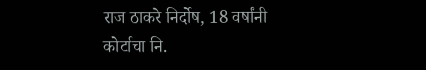राज ठाकरे निर्दोष, 18 वर्षांनी कोर्टाचा नि.